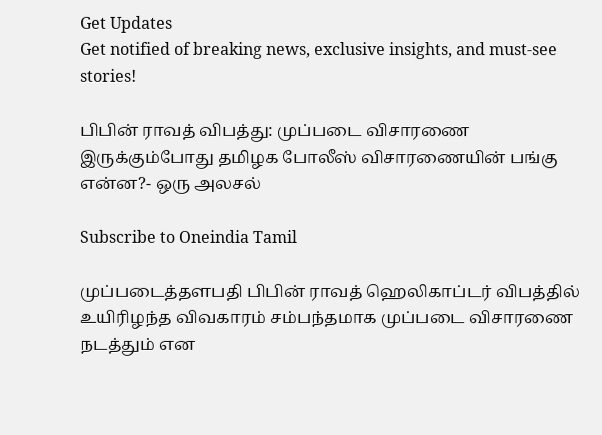Get Updates
Get notified of breaking news, exclusive insights, and must-see stories!

பிபின் ராவத் விபத்து: முப்படை விசாரணை இருக்கும்போது தமிழக போலீஸ் விசாரணையின் பங்கு என்ன?- ஒரு அலசல்

Subscribe to Oneindia Tamil

முப்படைத்தளபதி பிபின் ராவத் ஹெலிகாப்டர் விபத்தில் உயிரிழந்த விவகாரம் சம்பந்தமாக முப்படை விசாரணை நடத்தும் என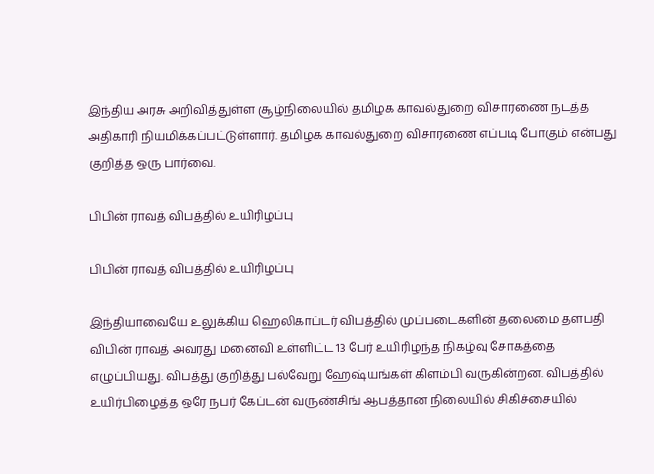இந்திய அரசு அறிவித்துள்ள சூழ்நிலையில் தமிழக காவல்துறை விசாரணை நடத்த அதிகாரி நியமிக்கப்பட்டுள்ளார். தமிழக காவல்துறை விசாரணை எப்படி போகும் என்பது குறித்த ஒரு பார்வை.

பிபின் ராவத் விபத்தில் உயிரிழப்பு

பிபின் ராவத் விபத்தில் உயிரிழப்பு

இந்தியாவையே உலுக்கிய ஹெலிகாப்டர் விபத்தில் முப்படைகளின் தலைமை தளபதி விபின் ராவத் அவரது மனைவி உள்ளிட்ட 13 பேர் உயிரிழந்த நிகழ்வு சோகத்தை எழுப்பியது. விபத்து குறித்து பல்வேறு ஹேஷ்யங்கள் கிளம்பி வருகின்றன. விபத்தில் உயிர்பிழைத்த ஒரே நபர் கேப்டன் வருண்சிங் ஆபத்தான நிலையில் சிகிச்சையில்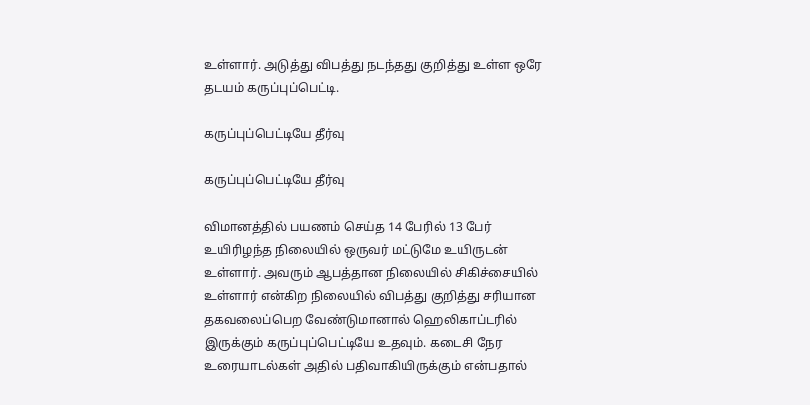உள்ளார். அடுத்து விபத்து நடந்தது குறித்து உள்ள ஒரே தடயம் கருப்புப்பெட்டி.

கருப்புப்பெட்டியே தீர்வு

கருப்புப்பெட்டியே தீர்வு

விமானத்தில் பயணம் செய்த 14 பேரில் 13 பேர் உயிரிழந்த நிலையில் ஒருவர் மட்டுமே உயிருடன் உள்ளார். அவரும் ஆபத்தான நிலையில் சிகிச்சையில் உள்ளார் என்கிற நிலையில் விபத்து குறித்து சரியான தகவலைப்பெற வேண்டுமானால் ஹெலிகாப்டரில் இருக்கும் கருப்புப்பெட்டியே உதவும். கடைசி நேர உரையாடல்கள் அதில் பதிவாகியிருக்கும் என்பதால்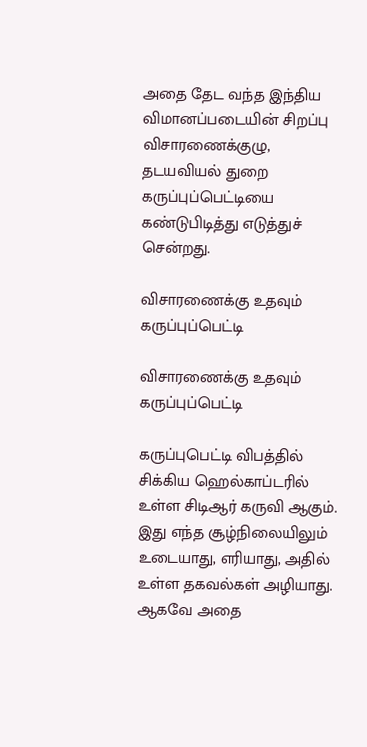அதை தேட வந்த இந்திய விமானப்படையின் சிறப்பு விசாரணைக்குழு, தடயவியல் துறை கருப்புப்பெட்டியை கண்டுபிடித்து எடுத்துச் சென்றது.

விசாரணைக்கு உதவும் கருப்புப்பெட்டி

விசாரணைக்கு உதவும் கருப்புப்பெட்டி

கருப்புபெட்டி விபத்தில் சிக்கிய ஹெல்காப்டரில் உள்ள சிடிஆர் கருவி ஆகும். இது எந்த சூழ்நிலையிலும் உடையாது, எரியாது, அதில் உள்ள தகவல்கள் அழியாது. ஆகவே அதை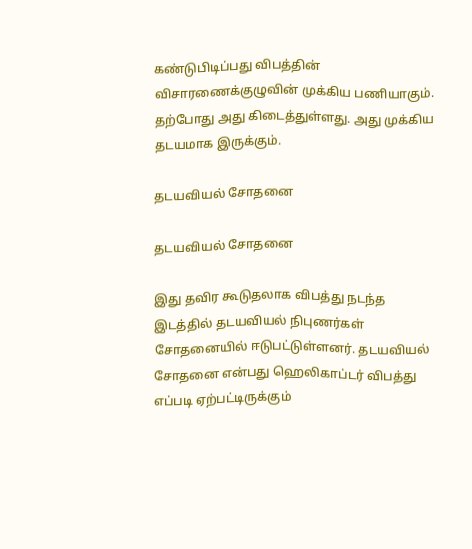கண்டுபிடிப்பது விபத்தின் விசாரணைக்குழுவின் முக்கிய பணியாகும். தற்போது அது கிடைத்துள்ளது. அது முக்கிய தடயமாக இருக்கும்.

தடயவியல் சோதனை

தடயவியல் சோதனை

இது தவிர கூடுதலாக விபத்து நடந்த இடத்தில் தடயவியல் நிபுணர்கள் சோதனையில் ஈடுபட்டுள்ளனர். தடயவியல் சோதனை என்பது ஹெலிகாப்டர் விபத்து எப்படி ஏற்பட்டிருக்கும்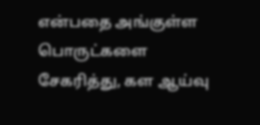என்பதை அங்குள்ள பொருட்களை சேகரித்து, கள ஆய்வு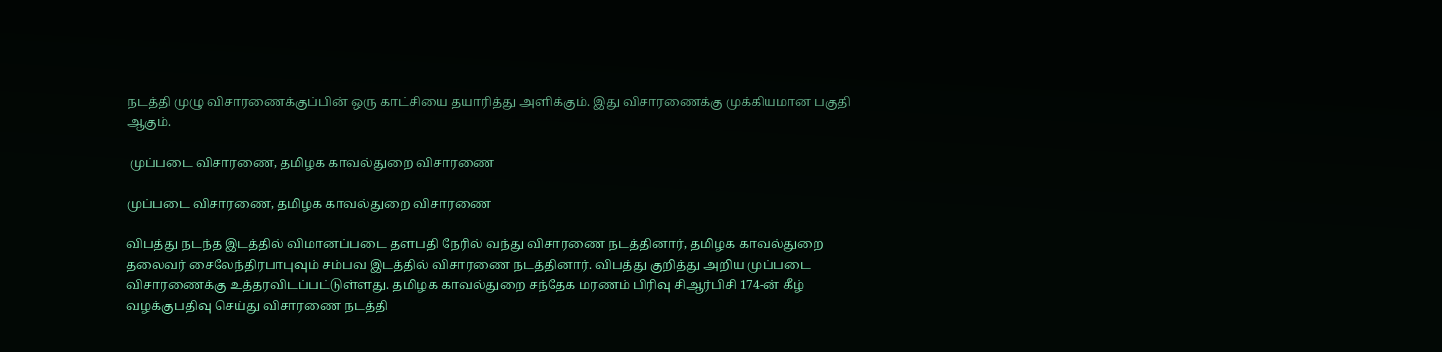நடத்தி முழு விசாரணைக்குப்பின் ஒரு காட்சியை தயாரித்து அளிக்கும். இது விசாரணைக்கு முக்கியமான பகுதி ஆகும்.

 முப்படை விசாரணை, தமிழக காவல்துறை விசாரணை

முப்படை விசாரணை, தமிழக காவல்துறை விசாரணை

விபத்து நடந்த இடத்தில் விமானப்படை தளபதி நேரில் வந்து விசாரணை நடத்தினார், தமிழக காவல்துறை தலைவர் சைலேந்திரபாபுவும் சம்பவ இடத்தில் விசாரணை நடத்தினார். விபத்து குறித்து அறிய முப்படை விசாரணைக்கு உத்தரவிடப்பட்டுள்ளது. தமிழக காவல்துறை சந்தேக மரணம் பிரிவு சிஆர்பிசி 174-ன் கீழ் வழக்குபதிவு செய்து விசாரணை நடத்தி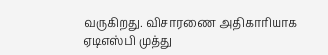வருகிறது. விசாரணை அதிகாரியாக ஏடிஎஸ்பி முத்து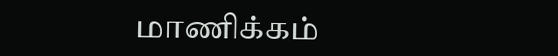மாணிக்கம்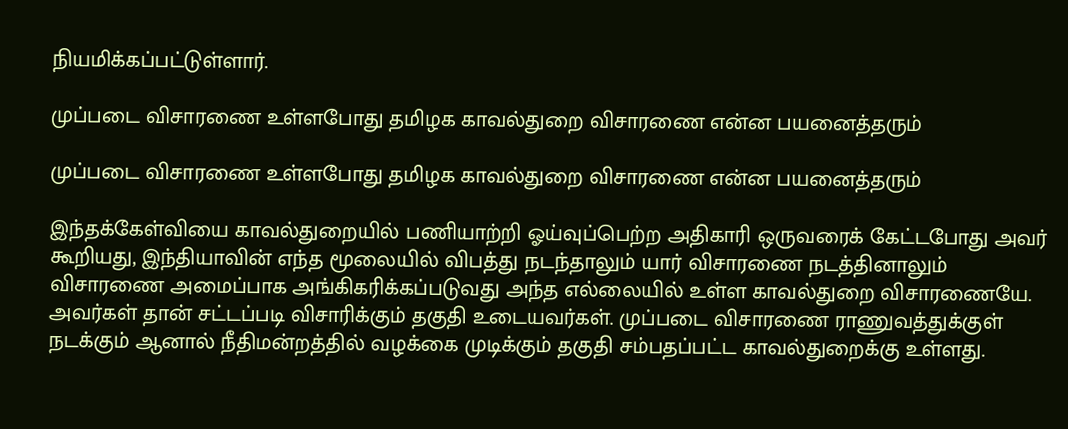நியமிக்கப்பட்டுள்ளார்.

முப்படை விசாரணை உள்ளபோது தமிழக காவல்துறை விசாரணை என்ன பயனைத்தரும்

முப்படை விசாரணை உள்ளபோது தமிழக காவல்துறை விசாரணை என்ன பயனைத்தரும்

இந்தக்கேள்வியை காவல்துறையில் பணியாற்றி ஓய்வுப்பெற்ற அதிகாரி ஒருவரைக் கேட்டபோது அவர் கூறியது, இந்தியாவின் எந்த மூலையில் விபத்து நடந்தாலும் யார் விசாரணை நடத்தினாலும் விசாரணை அமைப்பாக அங்கிகரிக்கப்படுவது அந்த எல்லையில் உள்ள காவல்துறை விசாரணையே. அவர்கள் தான் சட்டப்படி விசாரிக்கும் தகுதி உடையவர்கள். முப்படை விசாரணை ராணுவத்துக்குள் நடக்கும் ஆனால் நீதிமன்றத்தில் வழக்கை முடிக்கும் தகுதி சம்பதப்பட்ட காவல்துறைக்கு உள்ளது.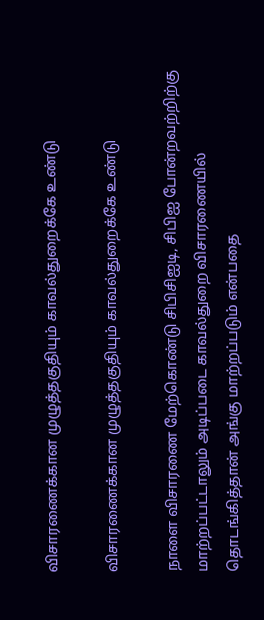விசாரணைக்கான முழுத்தகுதியும் காவல்துறைக்கே உண்டு

விசாரணைக்கான முழுத்தகுதியும் காவல்துறைக்கே உண்டு

நாளை விசாரணை மேற்கொண்டு சிபிசிஐடி, சிபிஐ போன்றவற்றிற்கு மாற்றப்பட்டாலும் அடிப்படை காவல்துறை விசாரணையில் தொடங்கித்தான் அங்கு மாற்றப்படும் என்பதை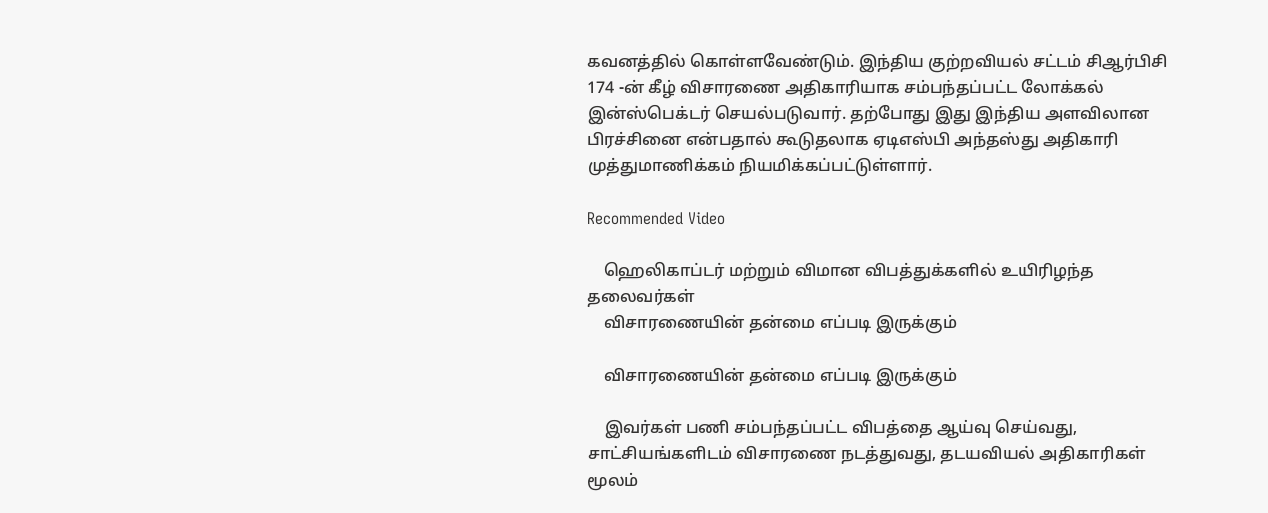கவனத்தில் கொள்ளவேண்டும். இந்திய குற்றவியல் சட்டம் சிஆர்பிசி 174 -ன் கீழ் விசாரணை அதிகாரியாக சம்பந்தப்பட்ட லோக்கல் இன்ஸ்பெக்டர் செயல்படுவார். தற்போது இது இந்திய அளவிலான பிரச்சினை என்பதால் கூடுதலாக ஏடிஎஸ்பி அந்தஸ்து அதிகாரி முத்துமாணிக்கம் நியமிக்கப்பட்டுள்ளார்.

Recommended Video

    ஹெலிகாப்டர் மற்றும் விமான விபத்துக்களில் உயிரிழந்த தலைவர்கள்
    விசாரணையின் தன்மை எப்படி இருக்கும்

    விசாரணையின் தன்மை எப்படி இருக்கும்

    இவர்கள் பணி சம்பந்தப்பட்ட விபத்தை ஆய்வு செய்வது, சாட்சியங்களிடம் விசாரணை நடத்துவது, தடயவியல் அதிகாரிகள் மூலம்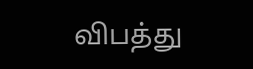விபத்து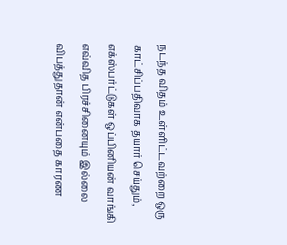நடந்த விதம் உள்ளிட்டவற்றை ஒரு காட்சிப்பதிவாக தயார் செய்தும், எக்ஸ்பர்ட்டுகள் ஒப்பினியன் வாங்கி எவ்வித பிரச்சினையும் இல்லை விபத்துதான் என்பதை காரண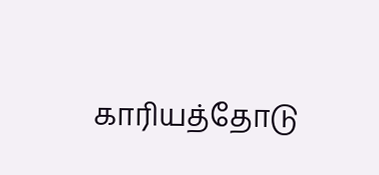காரியத்தோடு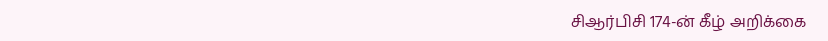சிஆர்பிசி 174-ன் கீழ் அறிக்கை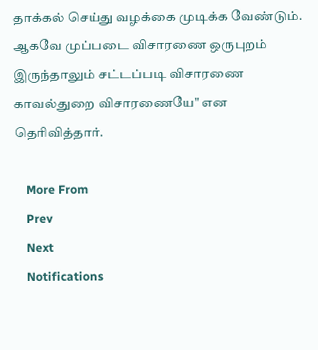தாக்கல் செய்து வழக்கை முடிக்க வேண்டும். ஆகவே முப்படை விசாரணை ஒருபுறம் இருந்தாலும் சட்டப்படி விசாரணை காவல்துறை விசாரணையே" என தெரிவித்தார்.

    More From
    Prev
    Next
    Notifications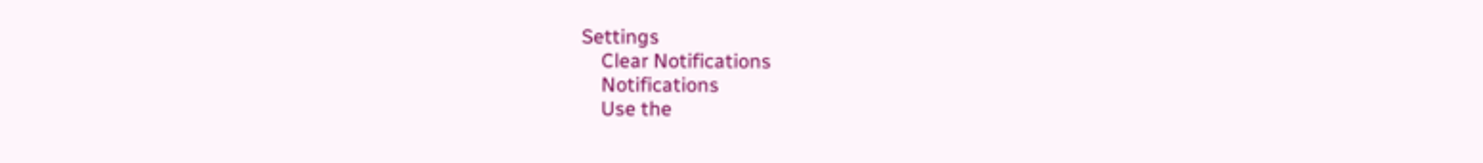Settings
    Clear Notifications
    Notifications
    Use the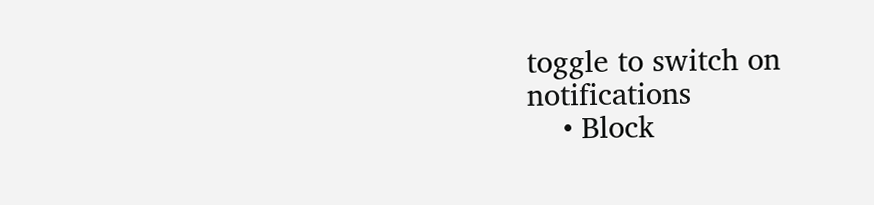toggle to switch on notifications
    • Block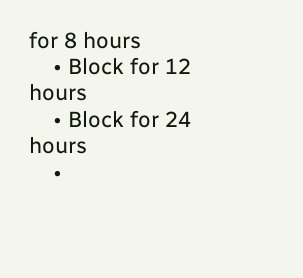for 8 hours
    • Block for 12 hours
    • Block for 24 hours
    •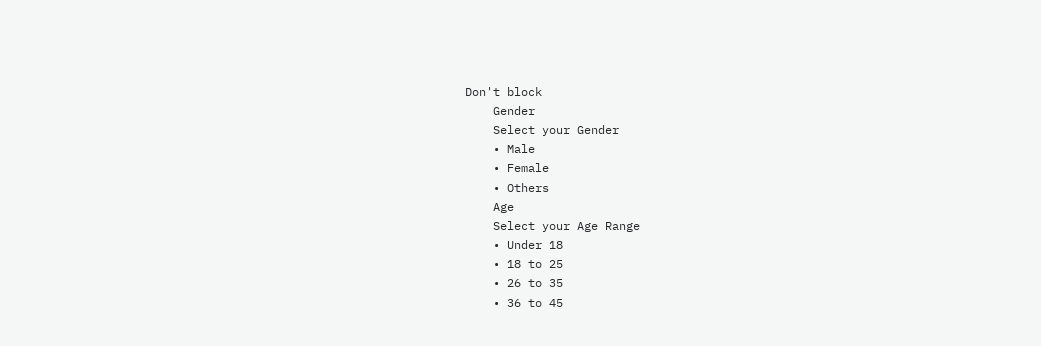Don't block
    Gender
    Select your Gender
    • Male
    • Female
    • Others
    Age
    Select your Age Range
    • Under 18
    • 18 to 25
    • 26 to 35
    • 36 to 45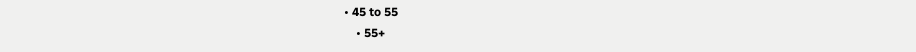• 45 to 55
    • 55+